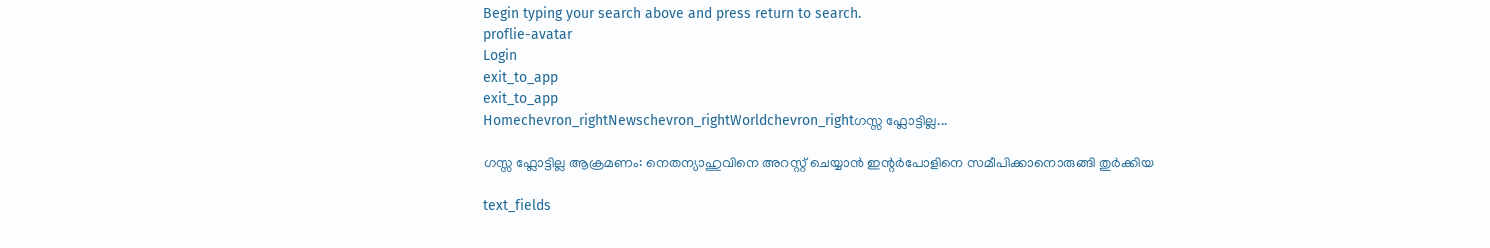Begin typing your search above and press return to search.
proflie-avatar
Login
exit_to_app
exit_to_app
Homechevron_rightNewschevron_rightWorldchevron_rightഗസ്സ ഫ്ലോട്ടില്ല...

ഗസ്സ ഫ്ലോട്ടില്ല ആക്രമണം: നെതന്യാഹുവിനെ അറസ്റ്റ് ചെയ്യാൻ ഇന്റർപോളിനെ സമീപിക്കാനൊരുങ്ങി തുർക്കിയ

text_fields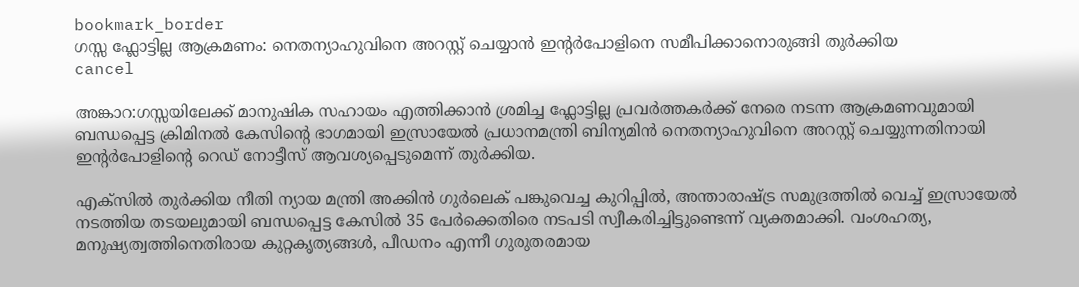bookmark_border
ഗസ്സ ഫ്ലോട്ടില്ല ആക്രമണം: നെതന്യാഹുവിനെ അറസ്റ്റ് ചെയ്യാൻ ഇന്റർപോളിനെ സമീപിക്കാനൊരുങ്ങി തുർക്കിയ
cancel

അങ്കാറ:ഗസ്സയിലേക്ക് മാനുഷിക സഹായം എത്തിക്കാൻ ശ്രമിച്ച ഫ്ലോട്ടില്ല പ്രവർത്തകർക്ക് നേരെ നടന്ന ആക്രമണവുമായി ബന്ധപ്പെട്ട ക്രിമിനൽ കേസിന്റെ ഭാഗമായി ഇസ്രായേൽ പ്രധാനമന്ത്രി ബിന്യമിൻ നെതന്യാഹുവിനെ അറസ്റ്റ് ചെയ്യുന്നതിനായി ഇന്റർപോളിന്റെ റെഡ് നോട്ടീസ് ആവശ്യപ്പെടുമെന്ന് തുർക്കിയ.

എക്‌സിൽ തുർക്കിയ നീതി ന്യായ മന്ത്രി അക്കിൻ ഗുർലെക് പങ്കുവെച്ച കുറിപ്പിൽ, അന്താരാഷ്ട്ര സമുദ്രത്തില്‍ വെച്ച് ഇസ്രായേൽ നടത്തിയ തടയലുമായി ബന്ധപ്പെട്ട കേസിൽ 35 പേർക്കെതിരെ നടപടി സ്വീകരിച്ചിട്ടുണ്ടെന്ന് വ്യക്തമാക്കി. വംശഹത്യ, മനുഷ്യത്വത്തിനെതിരായ കുറ്റകൃത്യങ്ങൾ, പീഡനം എന്നീ ഗുരുതരമായ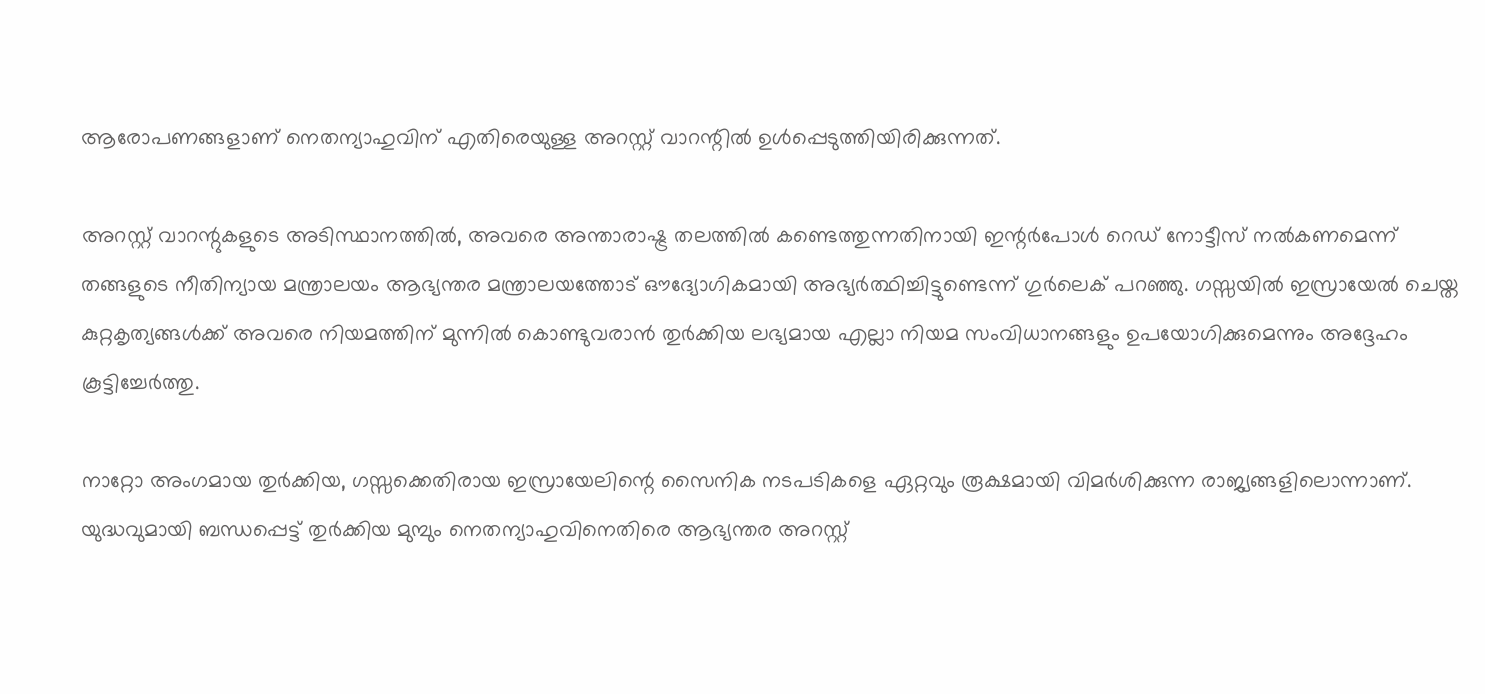ആരോപണങ്ങളാണ് നെതന്യാഹുവിന് എതിരെയുള്ള അറസ്റ്റ് വാറന്റിൽ ഉൾപ്പെടുത്തിയിരിക്കുന്നത്.

അറസ്റ്റ് വാറന്റുകളുടെ അടിസ്ഥാനത്തിൽ, അവരെ അന്താരാഷ്ട്ര തലത്തിൽ കണ്ടെത്തുന്നതിനായി ഇന്റർപോൾ റെഡ് നോട്ടീസ് നൽകണമെന്ന് തങ്ങളുടെ നീതിന്യായ മന്ത്രാലയം ആഭ്യന്തര മന്ത്രാലയത്തോട് ഔദ്യോഗികമായി അഭ്യർത്ഥിച്ചിട്ടുണ്ടെന്ന് ഗുർലെക് പറഞ്ഞു. ഗസ്സയിൽ ഇസ്രായേൽ ചെയ്ത കുറ്റകൃത്യങ്ങൾക്ക് അവരെ നിയമത്തിന് മുന്നിൽ കൊണ്ടുവരാൻ തുർക്കിയ ലഭ്യമായ എല്ലാ നിയമ സംവിധാനങ്ങളും ഉപയോഗിക്കുമെന്നും അദ്ദേഹം കൂട്ടിച്ചേർത്തു.

നാറ്റോ അംഗമായ തുർക്കിയ, ഗസ്സ‌ക്കെതിരായ ഇസ്രായേലിന്റെ സൈനിക നടപടികളെ ഏറ്റവും രൂക്ഷമായി വിമർശിക്കുന്ന രാജ്യങ്ങളിലൊന്നാണ്. യുദ്ധവുമായി ബന്ധപ്പെട്ട് തുർക്കിയ മുമ്പും നെതന്യാഹുവിനെതിരെ ആഭ്യന്തര അറസ്റ്റ്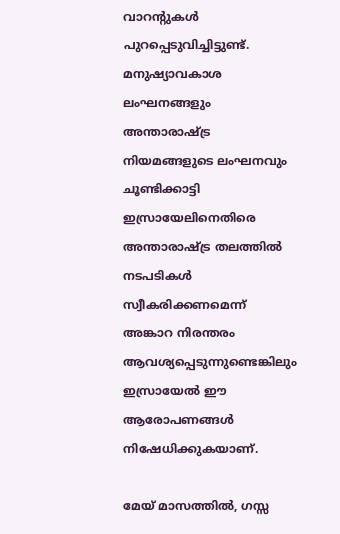വാറന്റുകൾ പുറപ്പെടുവിച്ചിട്ടുണ്ട്. മനുഷ്യാവകാശ ലംഘനങ്ങളും അന്താരാഷ്ട്ര നിയമങ്ങളുടെ ലംഘനവും ചൂണ്ടിക്കാട്ടി ഇസ്രായേലിനെതിരെ അന്താരാഷ്ട്ര തലത്തിൽ നടപടികൾ സ്വീകരിക്കണമെന്ന് അങ്കാറ നിരന്തരം ആവശ്യപ്പെടുന്നുണ്ടെങ്കിലും ഇസ്രായേൽ ഈ ആരോപണങ്ങൾ നിഷേധിക്കുകയാണ്.

മേയ് മാസത്തിൽ, ഗസ്സ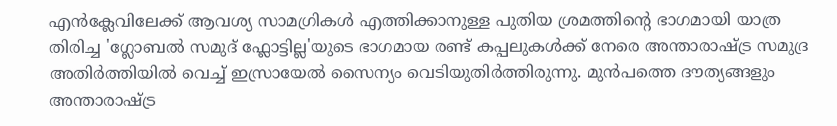എൻക്ലേവിലേക്ക് ആവശ്യ സാമഗ്രികൾ എത്തിക്കാനുള്ള പുതിയ ശ്രമത്തിന്റെ ഭാഗമായി യാത്ര തിരിച്ച 'ഗ്ലോബൽ സമുദ് ഫ്ലോട്ടില്ല'യുടെ ഭാഗമായ രണ്ട് കപ്പലുകൾക്ക് നേരെ അന്താരാഷ്ട്ര സമുദ്ര അതിർത്തിയിൽ വെച്ച് ഇസ്രായേൽ സൈന്യം വെടിയുതിർത്തിരുന്നു. മുൻപത്തെ ദൗത്യങ്ങളും അന്താരാഷ്ട്ര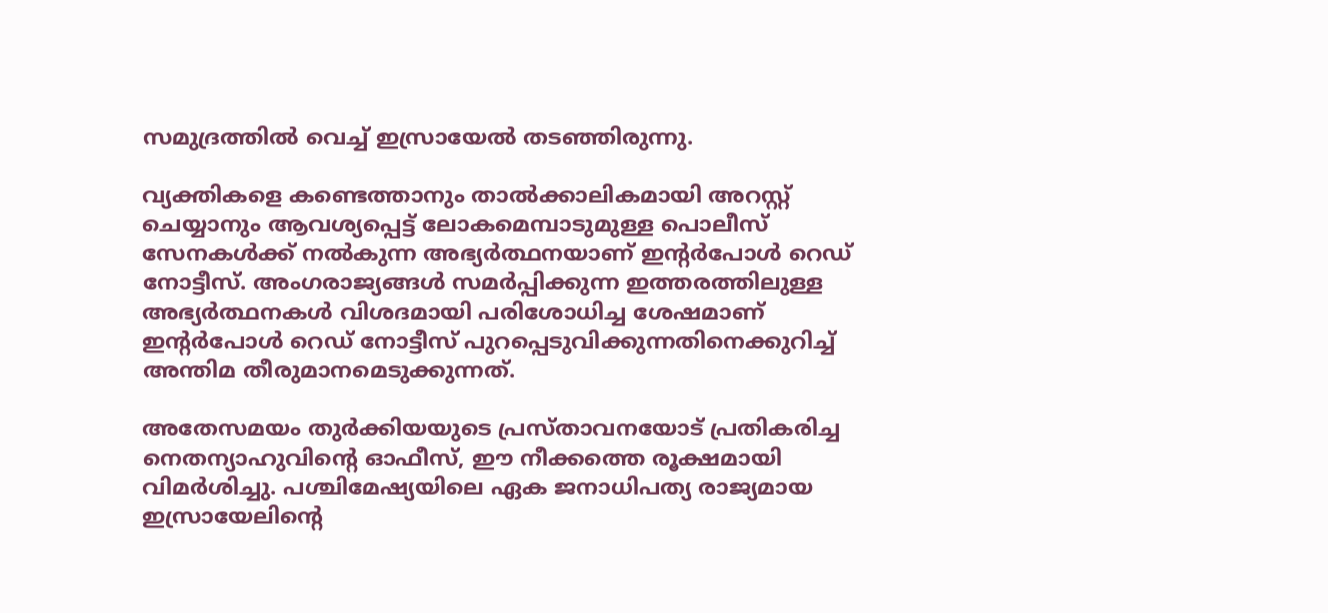സമുദ്രത്തില്‍ വെച്ച് ഇസ്രായേൽ തടഞ്ഞിരുന്നു.

വ്യക്തികളെ കണ്ടെത്താനും താൽക്കാലികമായി അറസ്റ്റ് ചെയ്യാനും ആവശ്യപ്പെട്ട് ലോകമെമ്പാടുമുള്ള പൊലീസ് സേനകൾക്ക് നൽകുന്ന അഭ്യർത്ഥനയാണ് ഇന്റർപോൾ റെഡ് നോട്ടീസ്. അംഗരാജ്യങ്ങൾ സമർപ്പിക്കുന്ന ഇത്തരത്തിലുള്ള അഭ്യർത്ഥനകൾ വിശദമായി പരിശോധിച്ച ശേഷമാണ് ഇന്റർപോൾ റെഡ് നോട്ടീസ് പുറപ്പെടുവിക്കുന്നതിനെക്കുറിച്ച് അന്തിമ തീരുമാനമെടുക്കുന്നത്.

അതേസമയം തുർക്കിയയുടെ പ്രസ്താവനയോട് പ്രതികരിച്ച നെതന്യാഹുവിന്റെ ഓഫീസ്, ഈ നീക്കത്തെ രൂക്ഷമായി വിമർശിച്ചു. പശ്ചിമേഷ്യയിലെ ഏക ജനാധിപത്യ രാജ്യമായ ഇസ്രായേലിന്റെ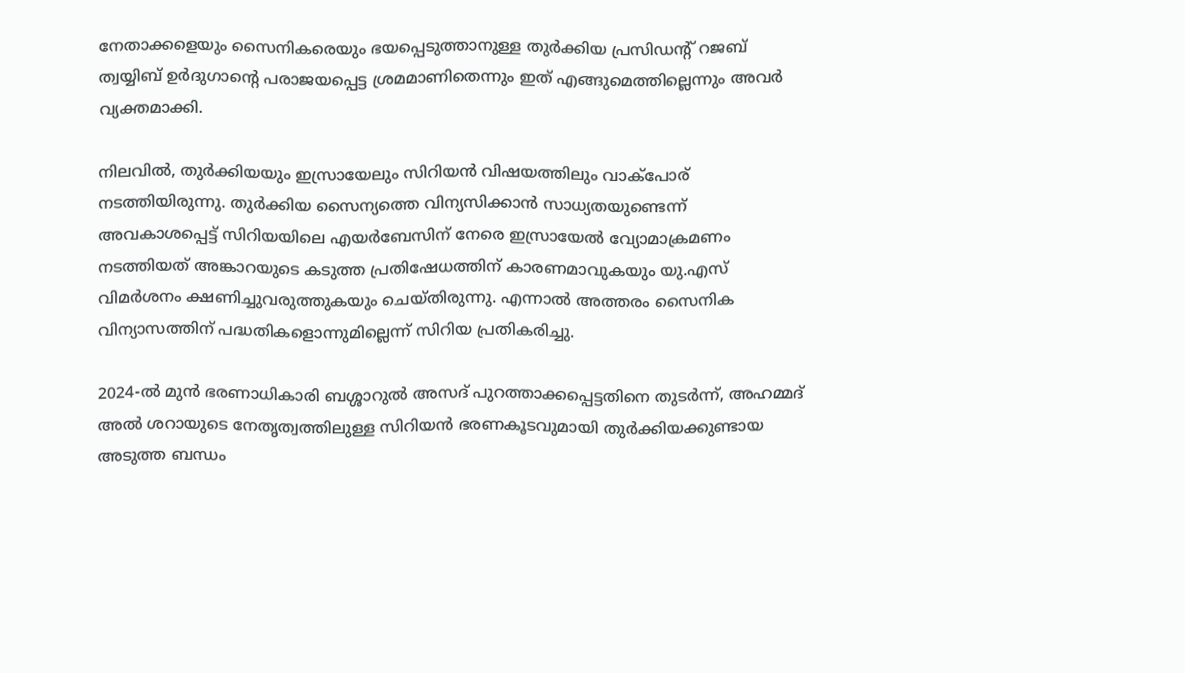നേതാക്കളെയും സൈനികരെയും ഭയപ്പെടുത്താനുള്ള തുർക്കിയ പ്രസിഡന്റ് റജബ് ത്വയ്യിബ് ഉർദുഗാന്റെ പരാജയപ്പെട്ട ശ്രമമാണിതെന്നും ഇത് എങ്ങുമെത്തില്ലെന്നും അവർ വ്യക്തമാക്കി.

നിലവിൽ, തുർക്കിയയും ഇസ്രായേലും സിറിയൻ വിഷയത്തിലും വാക്പോര് നടത്തിയിരുന്നു. തുർക്കിയ സൈന്യത്തെ വിന്യസിക്കാൻ സാധ്യതയുണ്ടെന്ന് അവകാശപ്പെട്ട് സിറിയയിലെ എയർബേസിന് നേരെ ഇസ്രായേൽ വ്യോമാക്രമണം നടത്തിയത് അങ്കാറയുടെ കടുത്ത പ്രതിഷേധത്തിന് കാരണമാവുകയും യു.എസ് വിമർശനം ക്ഷണിച്ചുവരുത്തുകയും ചെയ്തിരുന്നു. എന്നാൽ അത്തരം സൈനിക വിന്യാസത്തിന് പദ്ധതികളൊന്നുമില്ലെന്ന് സിറിയ പ്രതികരിച്ചു.

2024-ൽ മുൻ ഭരണാധികാരി ബശ്ശാറുൽ അസദ് പുറത്താക്കപ്പെട്ടതിനെ തുടർന്ന്, അഹമ്മദ് അൽ ശറായുടെ നേതൃത്വത്തിലുള്ള സിറിയൻ ഭരണകൂടവുമായി തുർക്കിയക്കുണ്ടായ അടുത്ത ബന്ധം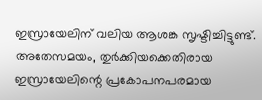ഇസ്രായേലിന് വലിയ ആശങ്ക സൃഷ്ടിച്ചിട്ടുണ്ട്. അതേസമയം, തുർക്കിയക്കെതിരായ ഇസ്രായേലിന്റെ പ്രകോപനപരമായ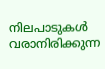നിലപാടുകൾ വരാനിരിക്കുന്ന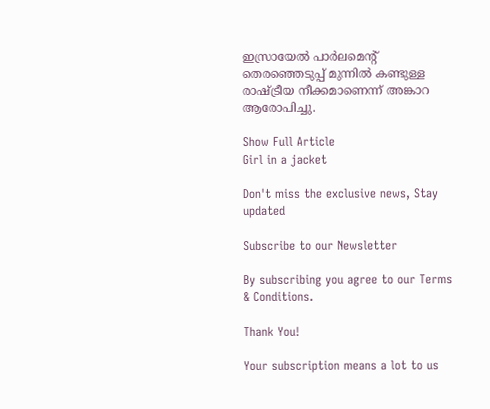ഇസ്രായേൽ പാർലമെന്റ് തെരഞ്ഞെടുപ്പ് മുന്നിൽ കണ്ടുള്ള രാഷ്ട്രീയ നീക്കമാണെന്ന് അങ്കാറ ആരോപിച്ചു.

Show Full Article
Girl in a jacket

Don't miss the exclusive news, Stay updated

Subscribe to our Newsletter

By subscribing you agree to our Terms & Conditions.

Thank You!

Your subscription means a lot to us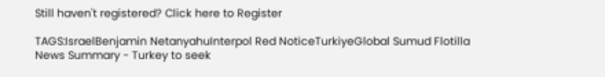Still haven't registered? Click here to Register

TAGS:IsraelBenjamin NetanyahuInterpol Red NoticeTurkiyeGlobal Sumud Flotilla
News Summary - Turkey to seek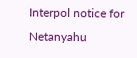Interpol notice for Netanyahu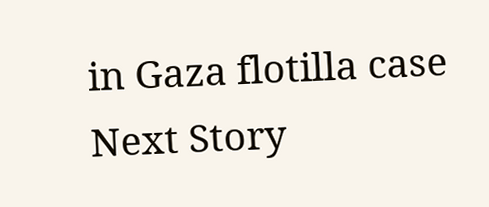in Gaza flotilla case
Next Story